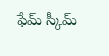ఫేమ్ స్కీమ్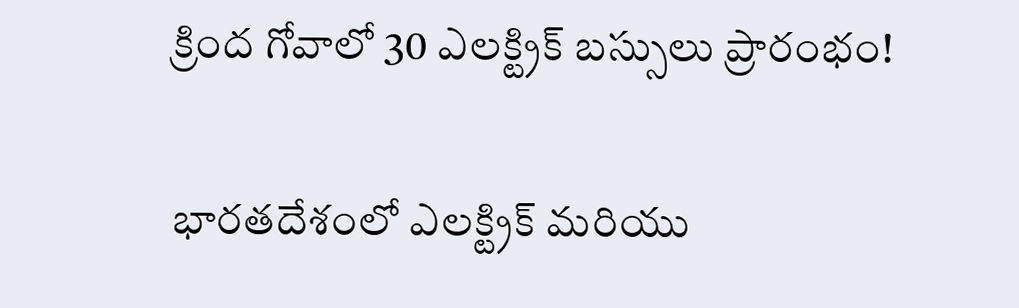క్రింద గోవాలో 30 ఎలక్ట్రిక్ బస్సులు ప్రారంభం!

భారతదేశంలో ఎలక్ట్రిక్ మరియు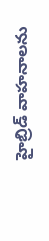హైబ్రిడ్ వాహనాలను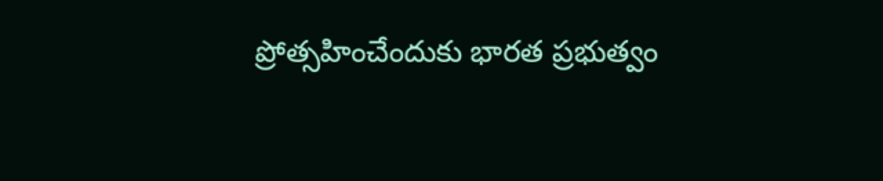ప్రోత్సహించేందుకు భారత ప్రభుత్వం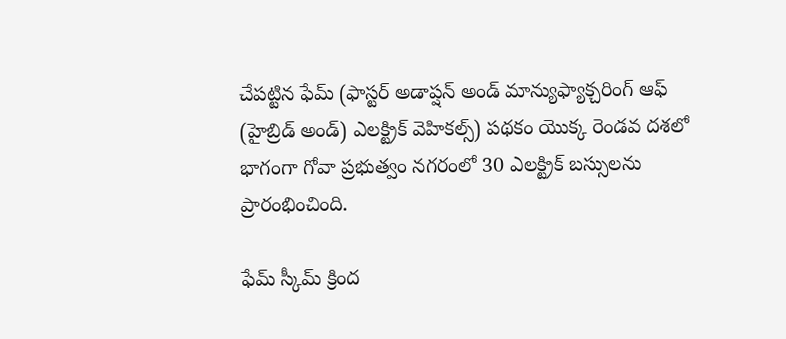చేపట్టిన ఫేమ్ (ఫాస్టర్ అడాప్షన్ అండ్ మాన్యుఫ్యాక్చరింగ్ ఆఫ్ (హైబ్రిడ్ అండ్) ఎలక్ట్రిక్ వెహికల్స్) పథకం యొక్క రెండవ దశలో భాగంగా గోవా ప్రభుత్వం నగరంలో 30 ఎలక్ట్రిక్ బస్సులను ప్రారంభించింది.

ఫేమ్ స్కీమ్ క్రింద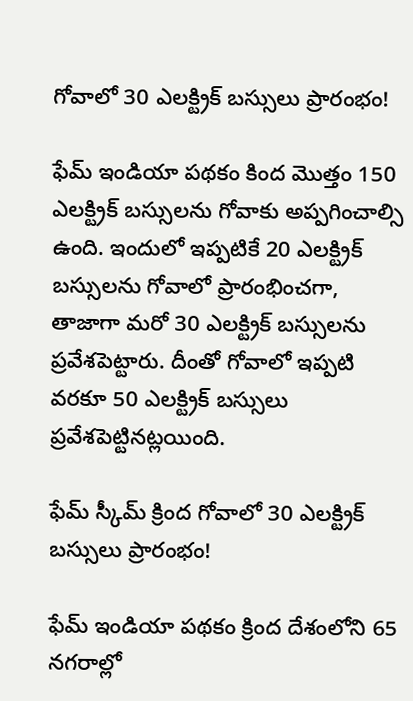గోవాలో 30 ఎలక్ట్రిక్ బస్సులు ప్రారంభం!

ఫేమ్ ఇండియా పథకం కింద మొత్తం 150 ఎలక్ట్రిక్ బస్సులను గోవాకు అప్పగించాల్సి ఉంది. ఇందులో ఇప్పటికే 20 ఎలక్ట్రిక్ బస్సులను గోవాలో ప్రారంభించగా, తాజాగా మరో 30 ఎలక్ట్రిక్ బస్సులను ప్రవేశపెట్టారు. దీంతో గోవాలో ఇప్పటి వరకూ 50 ఎలక్ట్రిక్ బస్సులు ప్రవేశపెట్టినట్లయింది.

ఫేమ్ స్కీమ్ క్రింద గోవాలో 30 ఎలక్ట్రిక్ బస్సులు ప్రారంభం!

ఫేమ్ ఇండియా పథకం క్రింద దేశంలోని 65 నగరాల్లో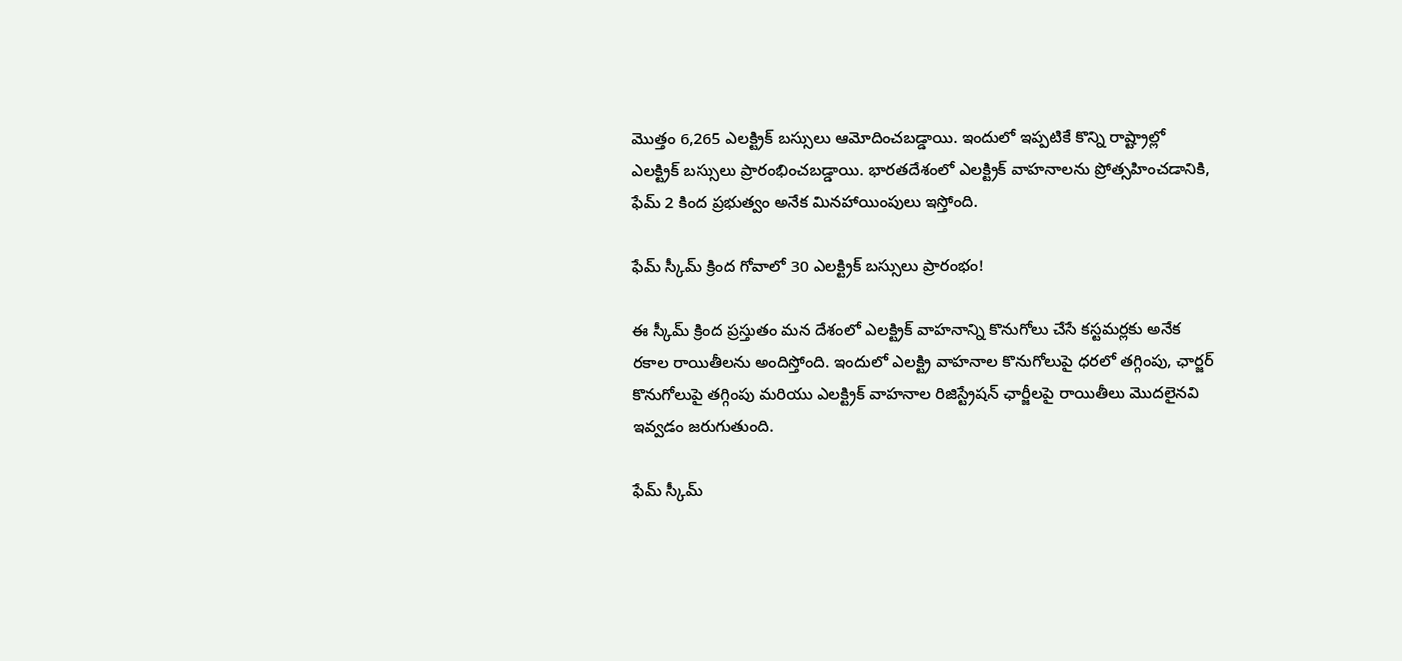మొత్తం 6,265 ఎలక్ట్రిక్ బస్సులు ఆమోదించబడ్డాయి. ఇందులో ఇప్పటికే కొన్ని రాష్ట్రాల్లో ఎలక్ట్రిక్ బస్సులు ప్రారంభించబడ్డాయి. భారతదేశంలో ఎలక్ట్రిక్ వాహనాలను ప్రోత్సహించడానికి, ఫేమ్ 2 కింద ప్రభుత్వం అనేక మినహాయింపులు ఇస్తోంది.

ఫేమ్ స్కీమ్ క్రింద గోవాలో 30 ఎలక్ట్రిక్ బస్సులు ప్రారంభం!

ఈ స్కీమ్ క్రింద ప్రస్తుతం మన దేశంలో ఎలక్ట్రిక్ వాహనాన్ని కొనుగోలు చేసే కస్టమర్లకు అనేక రకాల రాయితీలను అందిస్తోంది. ఇందులో ఎలక్ట్రి వాహనాల కొనుగోలుపై ధరలో తగ్గింపు, ఛార్జర్ కొనుగోలుపై తగ్గింపు మరియు ఎలక్ట్రిక్ వాహనాల రిజిస్ట్రేషన్ ఛార్జీలపై రాయితీలు మొదలైనవి ఇవ్వడం జరుగుతుంది.

ఫేమ్ స్కీమ్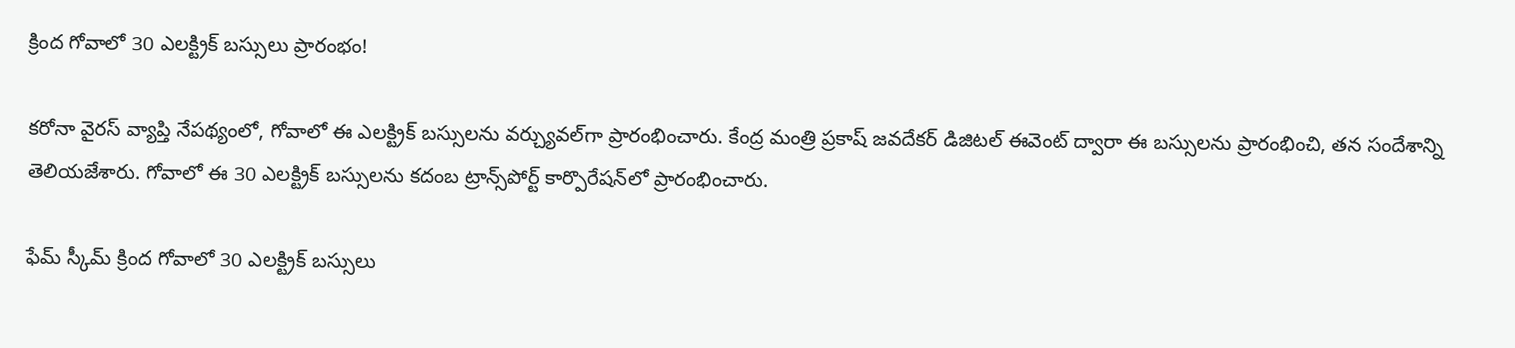క్రింద గోవాలో 30 ఎలక్ట్రిక్ బస్సులు ప్రారంభం!

కరోనా వైరస్ వ్యాప్తి నేపథ్యంలో, గోవాలో ఈ ఎలక్ట్రిక్ బస్సులను వర్చ్యువల్‌గా ప్రారంభించారు. కేంద్ర మంత్రి ప్రకాష్ జవదేకర్ డిజిటల్ ఈవెంట్ ద్వారా ఈ బస్సులను ప్రారంభించి, తన సందేశాన్ని తెలియజేశారు. గోవాలో ఈ 30 ఎలక్ట్రిక్ బస్సులను కదంబ ట్రాన్స్‌పోర్ట్ కార్పొరేషన్‌లో ప్రారంభించారు.

ఫేమ్ స్కీమ్ క్రింద గోవాలో 30 ఎలక్ట్రిక్ బస్సులు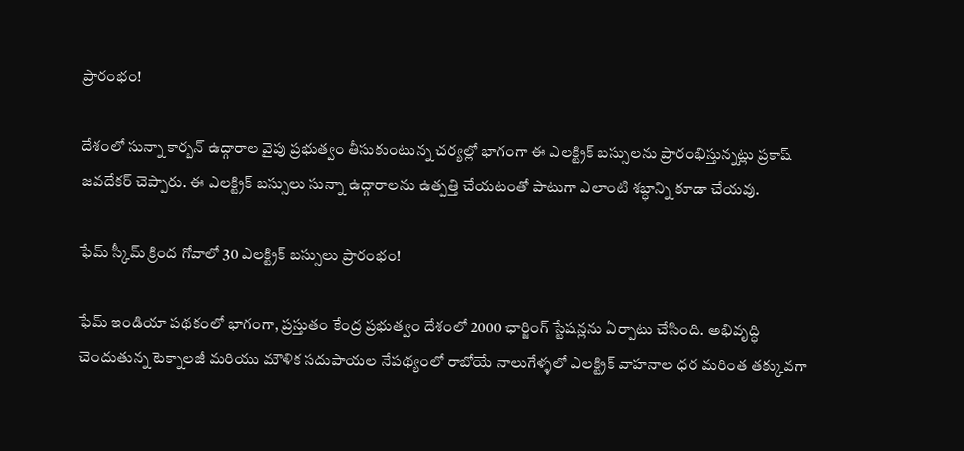ప్రారంభం!

దేశంలో సున్నా కార్బన్ ఉద్గారాల వైపు ప్రభుత్వం తీసుకుంటున్న చర్యల్లో భాగంగా ఈ ఎలక్ట్రిక్ బస్సులను ప్రారంభిస్తున్నట్లు ప్రకాష్ జవదేకర్ చెప్పారు. ఈ ఎలక్ట్రిక్ బస్సులు సున్నా ఉద్గారాలను ఉత్పత్తి చేయటంతో పాటుగా ఎలాంటి శబ్ధాన్ని కూడా చేయవు.

ఫేమ్ స్కీమ్ క్రింద గోవాలో 30 ఎలక్ట్రిక్ బస్సులు ప్రారంభం!

ఫేమ్ ఇండియా పథకంలో భాగంగా, ప్రస్తుతం కేంద్ర ప్రభుత్వం దేశంలో 2000 ఛార్జింగ్ స్టేషన్లను ఏర్పాటు చేసింది. అభివృద్ధి చెందుతున్న టెక్నాలజీ మరియు మౌళిక సదుపాయల నేపథ్యంలో రాబోయే నాలుగేళ్ళలో ఎలక్ట్రిక్ వాహనాల ధర మరింత తక్కువగా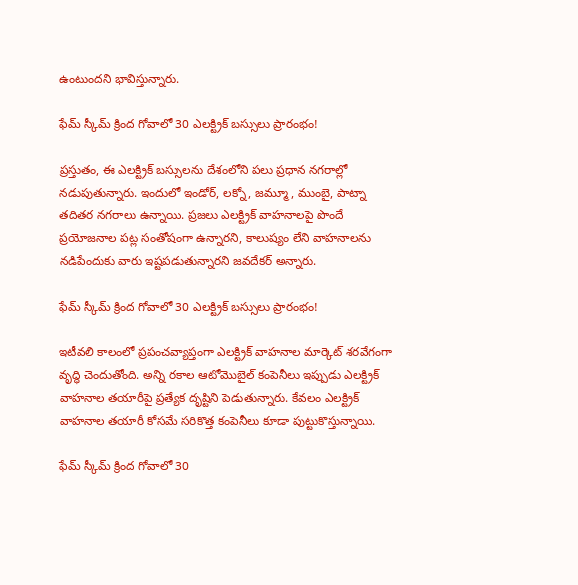ఉంటుందని భావిస్తున్నారు.

ఫేమ్ స్కీమ్ క్రింద గోవాలో 30 ఎలక్ట్రిక్ బస్సులు ప్రారంభం!

ప్రస్తుతం, ఈ ఎలక్ట్రిక్ బస్సులను దేశంలోని పలు ప్రధాన నగరాల్లో నడుపుతున్నారు. ఇందులో ఇండోర్, లక్నో, జమ్మూ, ముంబై, పాట్నా తదితర నగరాలు ఉన్నాయి. ప్రజలు ఎలక్ట్రిక్ వాహనాలపై పొందే ప్రయోజనాల పట్ల సంతోషంగా ఉన్నారని, కాలుష్యం లేని వాహనాలను నడిపేందుకు వారు ఇష్టపడుతున్నారని జవదేకర్ అన్నారు.

ఫేమ్ స్కీమ్ క్రింద గోవాలో 30 ఎలక్ట్రిక్ బస్సులు ప్రారంభం!

ఇటీవలి కాలంలో ప్రపంచవ్యాప్తంగా ఎలక్ట్రిక్ వాహనాల మార్కెట్ శరవేగంగా వృద్ధి చెందుతోంది. అన్ని రకాల ఆటోమొబైల్ కంపెనీలు ఇప్పుడు ఎలక్ట్రిక్ వాహనాల తయారీపై ప్రత్యేక దృష్టిని పెడుతున్నారు. కేవలం ఎలక్ట్రిక్ వాహనాల తయారీ కోసమే సరికొత్త కంపెనీలు కూడా పుట్టుకొస్తున్నాయి.

ఫేమ్ స్కీమ్ క్రింద గోవాలో 30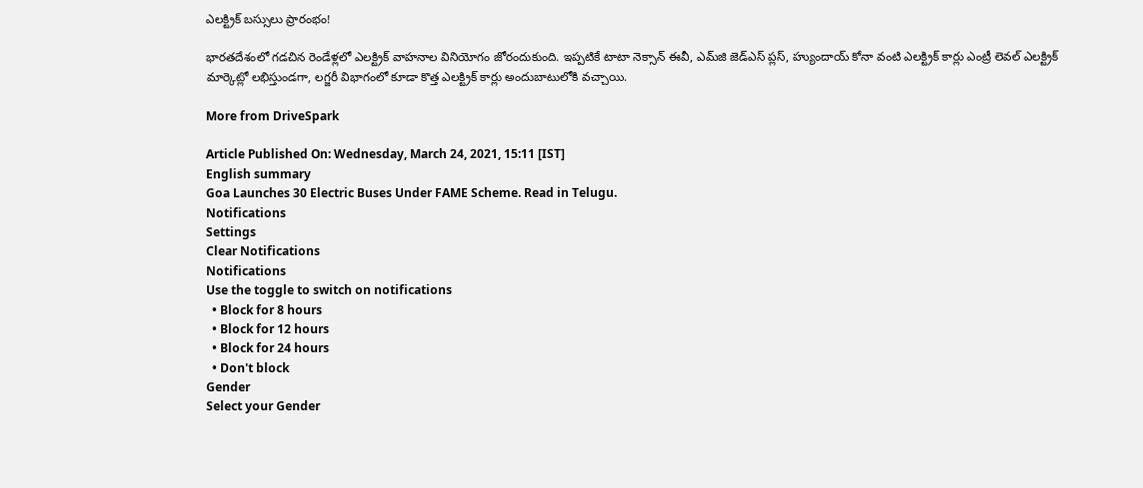ఎలక్ట్రిక్ బస్సులు ప్రారంభం!

భారతదేశంలో గడచిన రెండేళ్లలో ఎలక్ట్రిక్ వాహనాల వినియోగం జోరందుకుంది. ఇప్పటికే టాటా నెక్సాన్ ఈవీ, ఎమ్‌జి జెడ్ఎస్ ప్లస్, హ్యుందాయ్ కోనా వంటి ఎలక్ట్రిక్ కార్లు ఎంట్రీ లెవల్ ఎలక్ట్రిక్ మార్కెట్లో లభిస్తుండగా, లగ్జరీ విభాగంలో కూడా కొత్త ఎలక్ట్రిక్ కార్లు అందుబాటులోకి వచ్చాయి.

More from DriveSpark

Article Published On: Wednesday, March 24, 2021, 15:11 [IST]
English summary
Goa Launches 30 Electric Buses Under FAME Scheme. Read in Telugu.
Notifications
Settings
Clear Notifications
Notifications
Use the toggle to switch on notifications
  • Block for 8 hours
  • Block for 12 hours
  • Block for 24 hours
  • Don't block
Gender
Select your Gender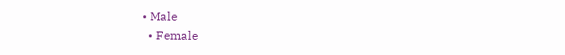• Male
  • Female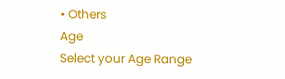• Others
Age
Select your Age Range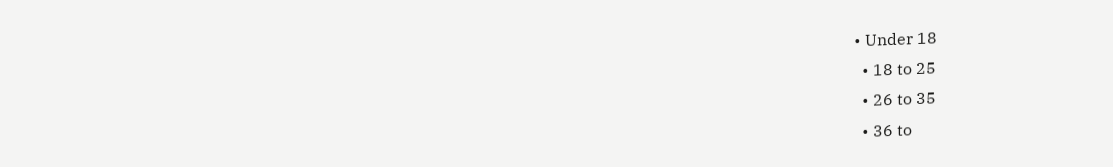• Under 18
  • 18 to 25
  • 26 to 35
  • 36 to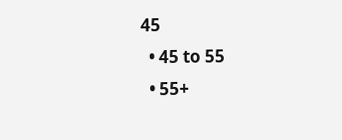45
  • 45 to 55
  • 55+